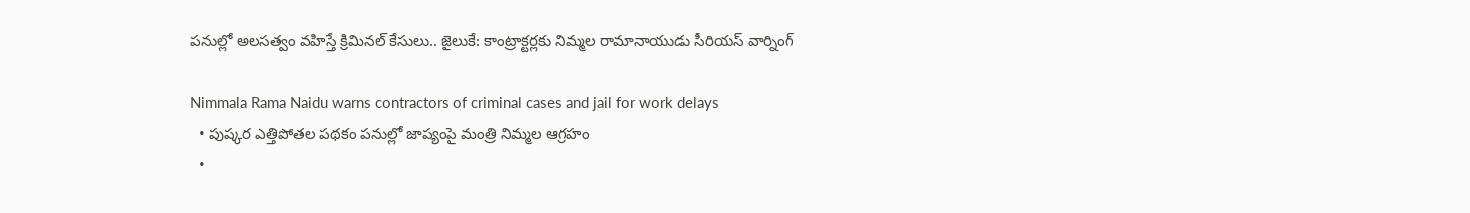పనుల్లో అలసత్వం వహిస్తే క్రిమినల్ కేసులు.. జైలుకే: కాంట్రాక్టర్లకు నిమ్మల రామానాయుడు సీరియస్ వార్నింగ్

Nimmala Rama Naidu warns contractors of criminal cases and jail for work delays
  • పుష్కర ఎత్తిపోతల పథకం పనుల్లో జాప్యంపై మంత్రి నిమ్మల ఆగ్రహం
  •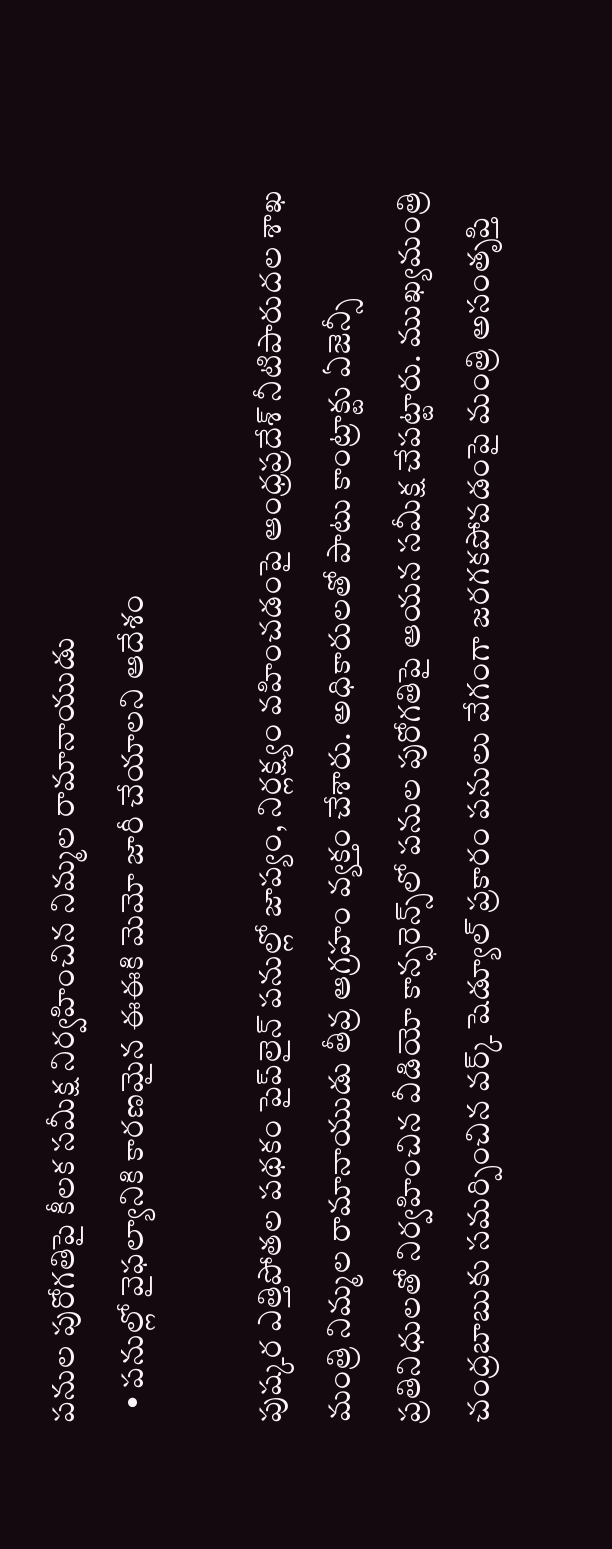పనుల పురోగతిపై కీలక సమీక్ష నిర్వహించిన నిమ్మల రామానాయుడు
  • పనుల్లో వైఫల్యానికి కారణమైన ఈఈకి మెమో జారీ చేయాలని ఆదేశం

పుష్కర ఎత్తిపోతల పథకం పైప్‌లైన్ పనుల్లో జాప్యం, నిర్లక్ష్యం వహించడంపై ఆంధ్రప్రదేశ్ నీటిపారుదల శాఖ మంత్రి నిమ్మల రామానాయుడు తీవ్ర ఆగ్రహం వ్యక్తం చేశారు. అధికారులతో పాటు కాంట్రాక్టు ఏజెన్సీ ప్రతినిధులతో నిర్వహించిన వీడియో కాన్ఫరెన్స్‌లో పనుల పురోగతిపై ఆయన సమీక్ష చేపట్టారు. ముఖ్యమంత్రి చంద్రబాబుకు సమర్పించిన వర్క్ షెడ్యూల్ ప్రకారం పనులు వేగంగా జరగకపోవడంపై మంత్రి అసంతృప్తి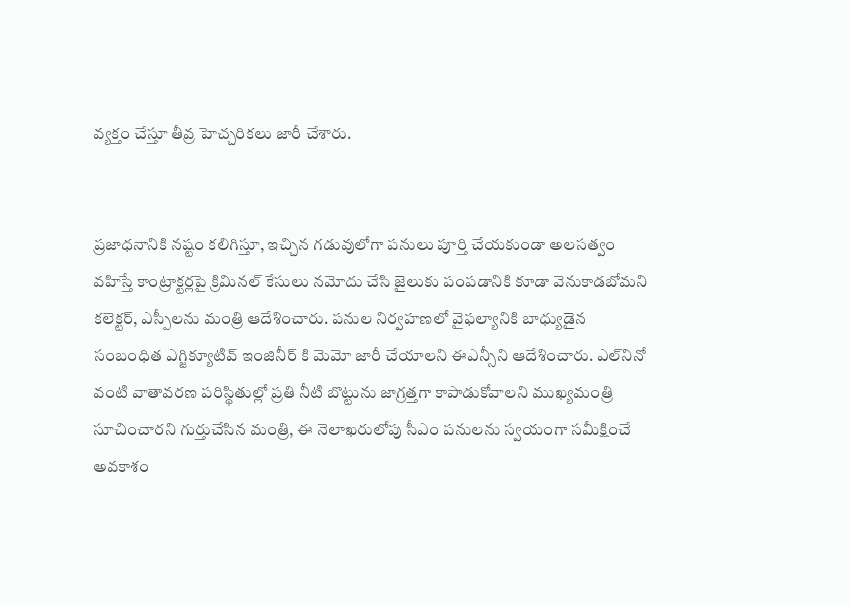వ్యక్తం చేస్తూ తీవ్ర హెచ్చరికలు జారీ చేశారు.


ప్రజాధనానికి నష్టం కలిగిస్తూ, ఇచ్చిన గడువులోగా పనులు పూర్తి చేయకుండా అలసత్వం వహిస్తే కాంట్రాక్టర్లపై క్రిమినల్ కేసులు నమోదు చేసి జైలుకు పంపడానికి కూడా వెనుకాడబోమని కలెక్టర్, ఎస్పీలను మంత్రి ఆదేశించారు. పనుల నిర్వహణలో వైఫల్యానికి బాధ్యుడైన సంబంధిత ఎగ్జిక్యూటివ్ ఇంజినీర్ కి మెమో జారీ చేయాలని ఈఎన్సీని ఆదేశించారు. ఎల్‌నినో వంటి వాతావరణ పరిస్థితుల్లో ప్రతి నీటి బొట్టును జాగ్రత్తగా కాపాడుకోవాలని ముఖ్యమంత్రి సూచించారని గుర్తుచేసిన మంత్రి, ఈ నెలాఖరులోపు సీఎం పనులను స్వయంగా సమీక్షించే అవకాశం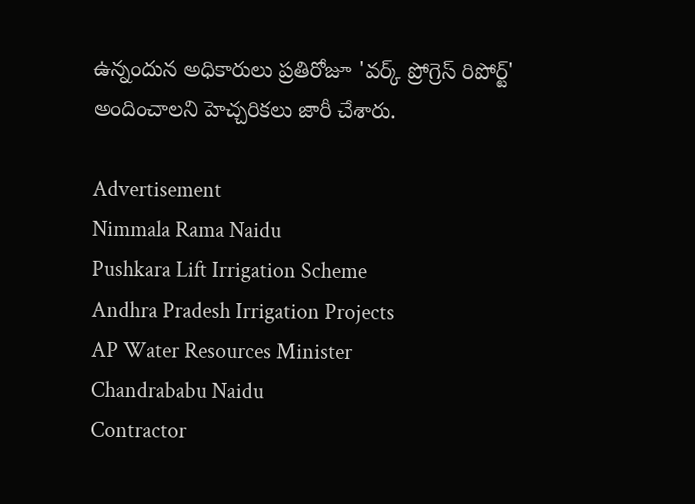ఉన్నందున అధికారులు ప్రతిరోజూ 'వర్క్ ప్రోగ్రెస్ రిపోర్ట్' అందించాలని హెచ్చరికలు జారీ చేశారు.

Advertisement
Nimmala Rama Naidu
Pushkara Lift Irrigation Scheme
Andhra Pradesh Irrigation Projects
AP Water Resources Minister
Chandrababu Naidu
Contractor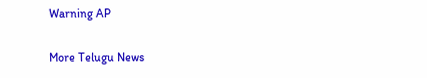Warning AP

More Telugu News